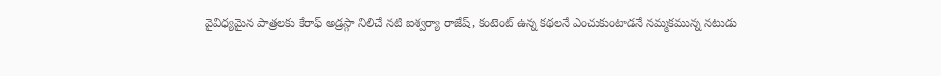వైవిధ్యమైన పాత్రలకు కేరాఫ్ అడ్రస్గా నిలిచే నటి ఐశ్వర్యా రాజేష్, కంటెంట్ ఉన్న కథలనే ఎంచుకుంటాడనే నమ్మకమున్న నటుడు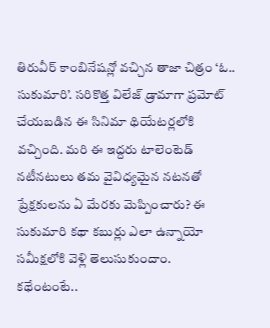తిరువీర్ కాంబినేషన్లో వచ్చిన తాజా చిత్రం ‘ఓ.. సుకుమారి’. సరికొత్త విలేజ్ డ్రామాగా ప్రమోట్ చేయబడిన ఈ సినిమా థియేటర్లలోకి వచ్చింది. మరి ఈ ఇద్దరు టాలెంటెడ్ నటీనటులు తమ వైవిధ్యమైన నటనతో ప్రేక్షకులను ఏ మేరకు మెప్పించారు? ఈ సుకుమారి కథా కబుర్లు ఎలా ఉన్నాయో సమీక్షలోకి వెళ్లి తెలుసుకుందాం.
కథేంటంటే..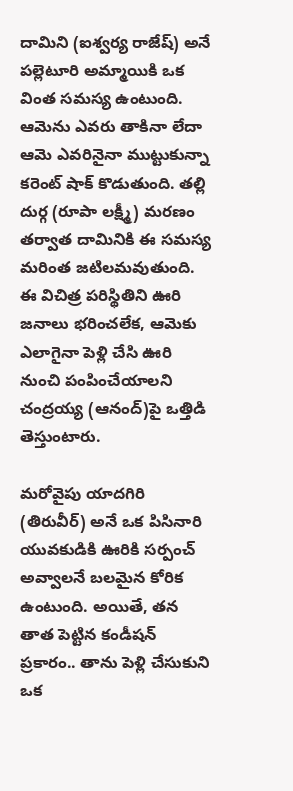దామిని (ఐశ్వర్య రాజేష్) అనే పల్లెటూరి అమ్మాయికి ఒక వింత సమస్య ఉంటుంది. ఆమెను ఎవరు తాకినా లేదా ఆమె ఎవరినైనా ముట్టుకున్నా కరెంట్ షాక్ కొడుతుంది. తల్లి దుర్గ (రూపా లక్ష్మీ) మరణం తర్వాత దామినికి ఈ సమస్య మరింత జటిలమవుతుంది. ఈ విచిత్ర పరిస్థితిని ఊరి జనాలు భరించలేక, ఆమెకు ఎలాగైనా పెళ్లి చేసి ఊరి నుంచి పంపించేయాలని చంద్రయ్య (ఆనంద్)పై ఒత్తిడి తెస్తుంటారు.

మరోవైపు యాదగిరి (తిరువీర్) అనే ఒక పిసినారి యువకుడికి ఊరికి సర్పంచ్ అవ్వాలనే బలమైన కోరిక ఉంటుంది. అయితే, తన తాత పెట్టిన కండీషన్ ప్రకారం.. తాను పెళ్లి చేసుకుని ఒక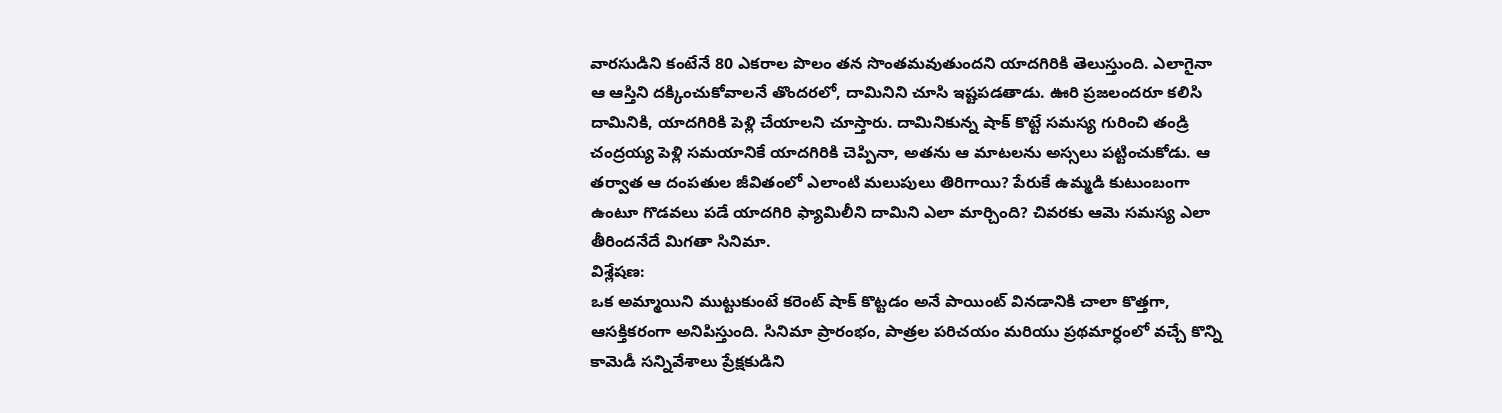వారసుడిని కంటేనే 80 ఎకరాల పొలం తన సొంతమవుతుందని యాదగిరికి తెలుస్తుంది. ఎలాగైనా ఆ ఆస్తిని దక్కించుకోవాలనే తొందరలో, దామినిని చూసి ఇష్టపడతాడు. ఊరి ప్రజలందరూ కలిసి దామినికి, యాదగిరికి పెళ్లి చేయాలని చూస్తారు. దామినికున్న షాక్ కొట్టే సమస్య గురించి తండ్రి చంద్రయ్య పెళ్లి సమయానికే యాదగిరికి చెప్పినా, అతను ఆ మాటలను అస్సలు పట్టించుకోడు. ఆ తర్వాత ఆ దంపతుల జీవితంలో ఎలాంటి మలుపులు తిరిగాయి? పేరుకే ఉమ్మడి కుటుంబంగా ఉంటూ గొడవలు పడే యాదగిరి ఫ్యామిలీని దామిని ఎలా మార్చింది? చివరకు ఆమె సమస్య ఎలా తీరిందనేదే మిగతా సినిమా.
విశ్లేషణ:
ఒక అమ్మాయిని ముట్టుకుంటే కరెంట్ షాక్ కొట్టడం అనే పాయింట్ వినడానికి చాలా కొత్తగా, ఆసక్తికరంగా అనిపిస్తుంది. సినిమా ప్రారంభం, పాత్రల పరిచయం మరియు ప్రథమార్ధంలో వచ్చే కొన్ని కామెడీ సన్నివేశాలు ప్రేక్షకుడిని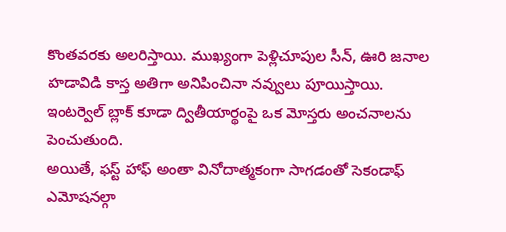కొంతవరకు అలరిస్తాయి. ముఖ్యంగా పెళ్లిచూపుల సీన్, ఊరి జనాల హడావిడి కాస్త అతిగా అనిపించినా నవ్వులు పూయిస్తాయి. ఇంటర్వెల్ బ్లాక్ కూడా ద్వితీయార్థంపై ఒక మోస్తరు అంచనాలను పెంచుతుంది.
అయితే, ఫస్ట్ హాఫ్ అంతా వినోదాత్మకంగా సాగడంతో సెకండాఫ్ ఎమోషనల్గా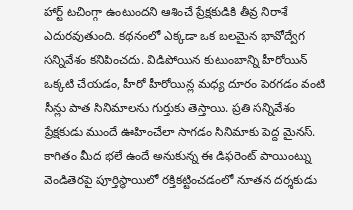హార్ట్ టచింగ్గా ఉంటుందని ఆశించే ప్రేక్షకుడికి తీవ్ర నిరాశే ఎదురవుతుంది. కథనంలో ఎక్కడా ఒక బలమైన భావోద్వేగ సన్నివేశం కనిపించదు. విడిపోయిన కుటుంబాన్ని హీరోయిన్ ఒక్కటి చేయడం, హీరో హీరోయిన్ల మధ్య దూరం పెరగడం వంటి సీన్లు పాత సినిమాలను గుర్తుకు తెస్తాయి. ప్రతి సన్నివేశం ప్రేక్షకుడు ముందే ఊహించేలా సాగడం సినిమాకు పెద్ద మైనస్.
కాగితం మీద భలే ఉందే అనుకున్న ఈ డిఫరెంట్ పాయింట్ను వెండితెరపై పూర్తిస్థాయిలో రక్తికట్టించడంలో నూతన దర్శకుడు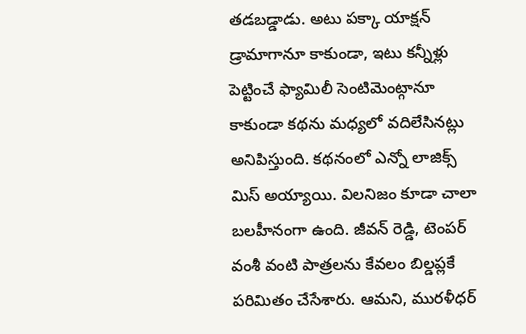తడబడ్డాడు. అటు పక్కా యాక్షన్ డ్రామాగానూ కాకుండా, ఇటు కన్నీళ్లు పెట్టించే ఫ్యామిలీ సెంటిమెంట్గానూ కాకుండా కథను మధ్యలో వదిలేసినట్లు అనిపిస్తుంది. కథనంలో ఎన్నో లాజిక్స్ మిస్ అయ్యాయి. విలనిజం కూడా చాలా బలహీనంగా ఉంది. జీవన్ రెడ్డి, టెంపర్ వంశీ వంటి పాత్రలను కేవలం బిల్డప్లకే పరిమితం చేసేశారు. ఆమని, మురళీధర్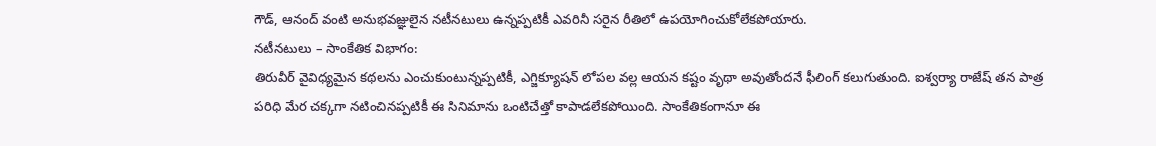గౌడ్, ఆనంద్ వంటి అనుభవజ్ఞులైన నటీనటులు ఉన్నప్పటికీ ఎవరినీ సరైన రీతిలో ఉపయోగించుకోలేకపోయారు.
నటీనటులు – సాంకేతిక విభాగం:
తిరువీర్ వైవిధ్యమైన కథలను ఎంచుకుంటున్నప్పటికీ, ఎగ్జిక్యూషన్ లోపల వల్ల ఆయన కష్టం వృథా అవుతోందనే ఫీలింగ్ కలుగుతుంది. ఐశ్వర్యా రాజేష్ తన పాత్ర పరిధి మేర చక్కగా నటించినప్పటికీ ఈ సినిమాను ఒంటిచేత్తో కాపాడలేకపోయింది. సాంకేతికంగానూ ఈ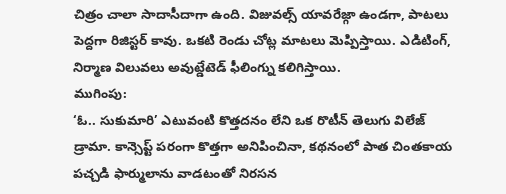చిత్రం చాలా సాదాసీదాగా ఉంది. విజువల్స్ యావరేజ్గా ఉండగా, పాటలు పెద్దగా రిజిస్టర్ కావు. ఒకటి రెండు చోట్ల మాటలు మెప్పిస్తాయి. ఎడిటింగ్, నిర్మాణ విలువలు అవుట్డేటెడ్ ఫీలింగ్ను కలిగిస్తాయి.
ముగింపు:
‘ఓ.. సుకుమారి’ ఎటువంటి కొత్తదనం లేని ఒక రొటీన్ తెలుగు విలేజ్ డ్రామా. కాన్సెప్ట్ పరంగా కొత్తగా అనిపించినా, కథనంలో పాత చింతకాయ పచ్చడి ఫార్ములాను వాడటంతో నిరసన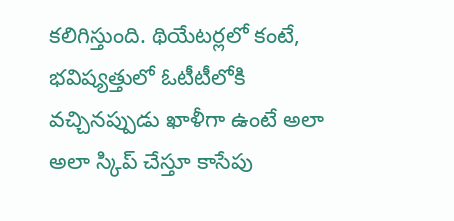కలిగిస్తుంది. థియేటర్లలో కంటే, భవిష్యత్తులో ఓటీటీలోకి వచ్చినప్పుడు ఖాళీగా ఉంటే అలా అలా స్కిప్ చేస్తూ కాసేపు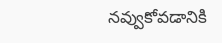నవ్వుకోవడానికి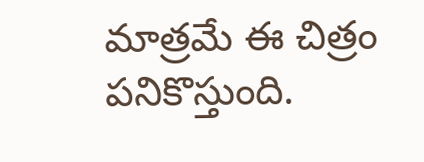మాత్రమే ఈ చిత్రం పనికొస్తుంది.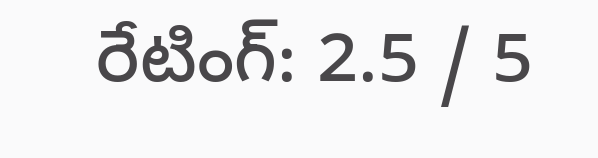రేటింగ్: 2.5 / 5